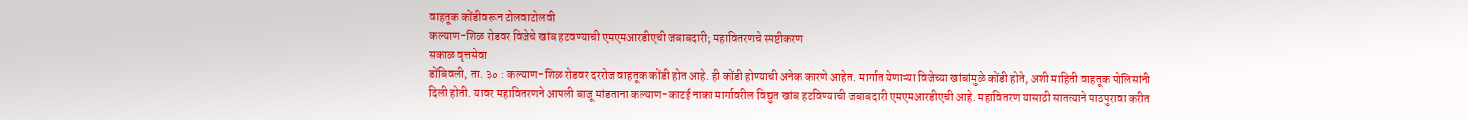वाहतूक कोंडीवरून टोलवाटोलवी
कल्याण-शिळ रोडवर विजेचे खांब हटवण्याची एमएमआरडीएची जबाबदारी; महावितरणचे स्पष्टीकरण
सकाळ वृत्तसेवा
डोंबिवली, ता. ३० : कल्याण-शिळ रोडवर दररोज वाहतूक कोंडी होत आहे. ही कोंडी होण्याची अनेक कारणे आहेत. मार्गात येणाऱ्या विजेच्या खांबांमुळे कोंडी होते, अशी माहिती वाहतूक पोलिसांनी दिली होती. यावर महावितरणने आपली बाजू मांडताना कल्याण-काटई नाका मार्गावरील विद्युत खांब हटविण्याची जबाबदारी एमएमआरडीएची आहे. महावितरण यासाठी सातत्याने पाठपुरावा करीत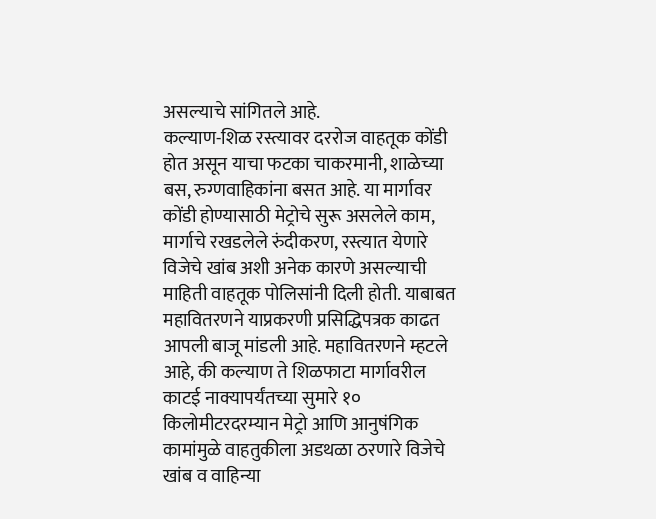असल्याचे सांगितले आहे.
कल्याण-शिळ रस्त्यावर दररोज वाहतूक कोंडी होत असून याचा फटका चाकरमानी, शाळेच्या बस, रुग्णवाहिकांना बसत आहे. या मार्गावर कोंडी होण्यासाठी मेट्रोचे सुरू असलेले काम, मार्गाचे रखडलेले रुंदीकरण, रस्त्यात येणारे विजेचे खांब अशी अनेक कारणे असल्याची माहिती वाहतूक पोलिसांनी दिली होती. याबाबत महावितरणने याप्रकरणी प्रसिद्धिपत्रक काढत आपली बाजू मांडली आहे. महावितरणने म्हटले आहे, की कल्याण ते शिळफाटा मार्गावरील काटई नाक्यापर्यंतच्या सुमारे १० किलोमीटरदरम्यान मेट्रो आणि आनुषंगिक कामांमुळे वाहतुकीला अडथळा ठरणारे विजेचे खांब व वाहिन्या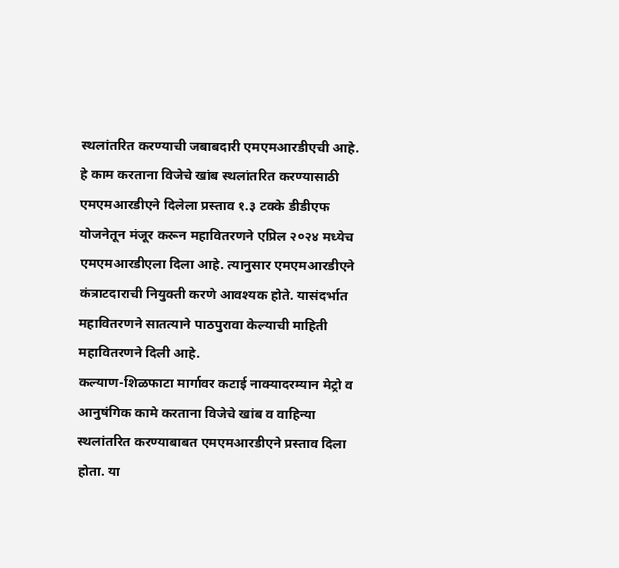स्थलांतरित करण्याची जबाबदारी एमएमआरडीएची आहे. हे काम करताना विजेचे खांब स्थलांतरित करण्यासाठी एमएमआरडीएने दिलेला प्रस्ताव १.३ टक्के डीडीएफ योजनेतून मंजूर करून महावितरणने एप्रिल २०२४ मध्येच एमएमआरडीएला दिला आहे. त्यानुसार एमएमआरडीएने कंत्राटदाराची नियुक्ती करणे आवश्यक होते. यासंदर्भात महावितरणने सातत्याने पाठपुरावा केल्याची माहिती महावितरणने दिली आहे.
कल्याण-शिळफाटा मार्गावर कटाई नाक्यादरम्यान मेट्रो व आनुषंगिक कामे करताना विजेचे खांब व वाहिन्या स्थलांतरित करण्याबाबत एमएमआरडीएने प्रस्ताव दिला होता. या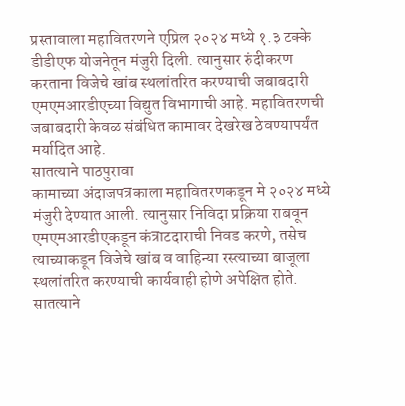प्रस्तावाला महावितरणने एप्रिल २०२४ मध्ये १.३ टक्के डीडीएफ योजनेतून मंजुरी दिली. त्यानुसार रुंदीकरण करताना विजेचे खांब स्थलांतरित करण्याची जबाबदारी एमएमआरडीएच्या विद्युत विभागाची आहे. महावितरणची जबाबदारी केवळ संबंधित कामावर देखरेख ठेवण्यापर्यंत मर्यादित आहे.
सातत्याने पाठपुरावा
कामाच्या अंदाजपत्रकाला महावितरणकडून मे २०२४ मध्ये मंजुरी देण्यात आली. त्यानुसार निविदा प्रक्रिया राबवून एमएमआरडीएकडून कंत्राटदाराची निवड करणे, तसेच त्याच्याकडून विजेचे खांब व वाहिन्या रस्त्याच्या बाजूला स्थलांतरित करण्याची कार्यवाही होणे अपेक्षित होते. सातत्याने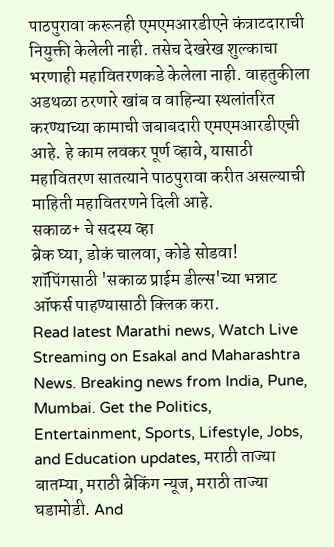पाठपुरावा करूनही एमएमआरडीएने कंत्राटदाराची नियुक्ती केलेली नाही. तसेच देखरेख शुल्काचा भरणाही महावितरणकडे केलेला नाही. वाहतुकीला अडथळा ठरणारे खांब व वाहिन्या स्थलांतरित करण्याच्या कामाची जबाबदारी एमएमआरडीएची आहे. हे काम लवकर पूर्ण व्हावे, यासाठी महावितरण सातत्याने पाठपुरावा करीत असल्याची माहिती महावितरणने दिली आहे.
सकाळ+ चे सदस्य व्हा
ब्रेक घ्या, डोकं चालवा, कोडे सोडवा!
शॉपिंगसाठी 'सकाळ प्राईम डील्स'च्या भन्नाट ऑफर्स पाहण्यासाठी क्लिक करा.
Read latest Marathi news, Watch Live Streaming on Esakal and Maharashtra News. Breaking news from India, Pune, Mumbai. Get the Politics, Entertainment, Sports, Lifestyle, Jobs, and Education updates, मराठी ताज्या बातम्या, मराठी ब्रेकिंग न्यूज, मराठी ताज्या घडामोडी. And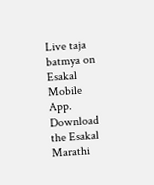Live taja batmya on Esakal Mobile App. Download the Esakal Marathi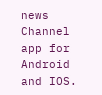news Channel app for Android and IOS.